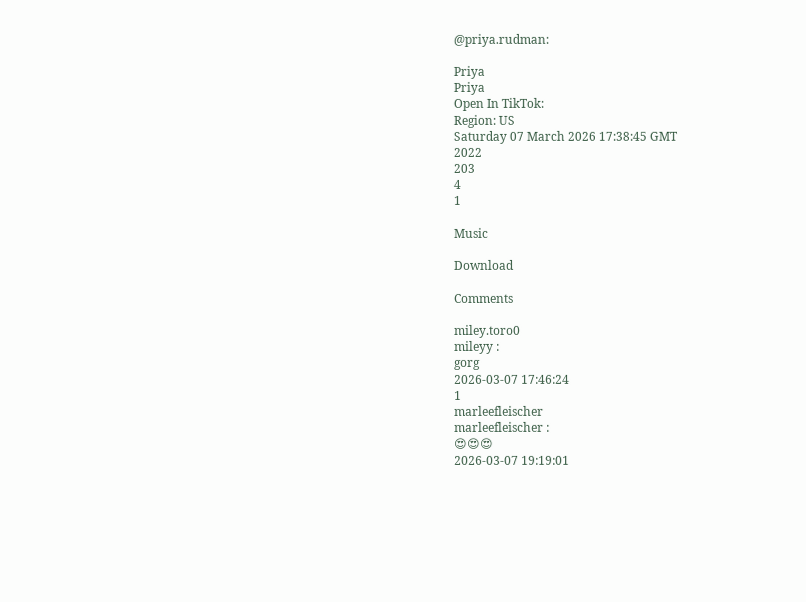@priya.rudman:

Priya
Priya
Open In TikTok:
Region: US
Saturday 07 March 2026 17:38:45 GMT
2022
203
4
1

Music

Download

Comments

miley.toro0
mileyy :
gorg
2026-03-07 17:46:24
1
marleefleischer
marleefleischer :
😍😍😍
2026-03-07 19:19:01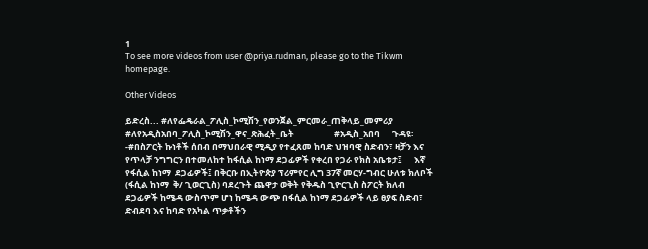1
To see more videos from user @priya.rudman, please go to the Tikwm homepage.

Other Videos

ይድረስ... #ለየፌዴራል_ፖሊስ_ኮሚሽን_የወንጀል_ምርመራ_ጠቅላይ_መምሪያ  #ለየአዲስአበባ_ፖሊስ_ኮሚሽን_ዋና_ጽሕፈት_ቤት                    #አዲስ_አበባ      ጉዳዩ፡-#በስፖርት ኩነቶች ሰበብ በማህበራዊ ሚዲያ የተፈጸመ ከባድ ህዝባዊ ስድብን፣ ዛቻን እና የጥላቻ ንግግርን በተመለከተ ከፋሲል ከነማ ደጋፊዎች የቀረበ የጋራ የክስ አቤቱታ፤      እኛ  የፋሲል ከነማ  ደጋፊዎች፤ በቅርቡ በኢትዮጵያ ፕሪምየር ሊግ 37ኛ መርሃ-ግብር ሁለቱ ክለቦች (ፋሲል ከነማ  ቅ/ ጊወርጊስ) ባደረጉት ጨዋታ ወቅት የቅዱስ ጊዮርጊስ ስፖርት ክለብ ደጋፊዎች ከሜዳ ውስጥም ሆነ ከሜዳ ውጭ በፋሲል ከነማ ደጋፊዎች ላይ ፀያፍ ስድብ፣ ድብደባ እና ከባድ የአካል ጥቃቶችን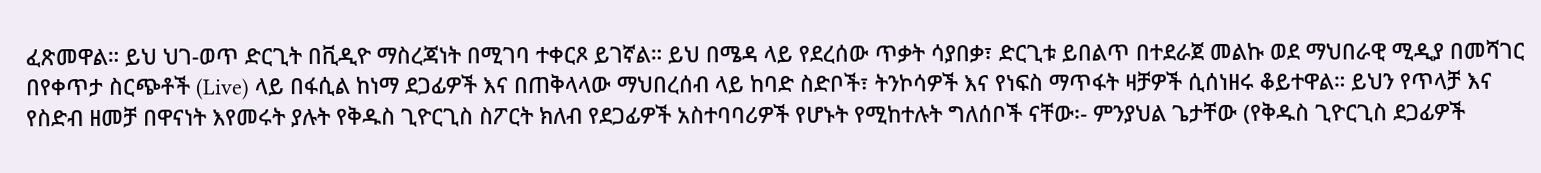ፈጽመዋል። ይህ ህገ-ወጥ ድርጊት በቪዲዮ ማስረጃነት በሚገባ ተቀርጾ ይገኛል። ይህ በሜዳ ላይ የደረሰው ጥቃት ሳያበቃ፣ ድርጊቱ ይበልጥ በተደራጀ መልኩ ወደ ማህበራዊ ሚዲያ በመሻገር በየቀጥታ ስርጭቶች (Live) ላይ በፋሲል ከነማ ደጋፊዎች እና በጠቅላላው ማህበረሰብ ላይ ከባድ ስድቦች፣ ትንኮሳዎች እና የነፍስ ማጥፋት ዛቻዎች ሲሰነዘሩ ቆይተዋል። ይህን የጥላቻ እና የስድብ ዘመቻ በዋናነት እየመሩት ያሉት የቅዱስ ጊዮርጊስ ስፖርት ክለብ የደጋፊዎች አስተባባሪዎች የሆኑት የሚከተሉት ግለሰቦች ናቸው፡- ምንያህል ጌታቸው (የቅዱስ ጊዮርጊስ ደጋፊዎች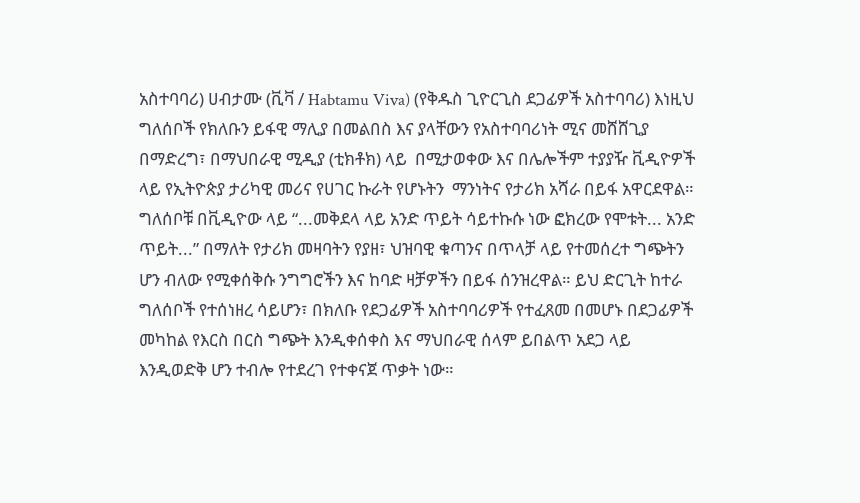አስተባባሪ) ሀብታሙ (ቪቫ / Habtamu Viva) (የቅዱስ ጊዮርጊስ ደጋፊዎች አስተባባሪ) እነዚህ ግለሰቦች የክለቡን ይፋዊ ማሊያ በመልበስ እና ያላቸውን የአስተባባሪነት ሚና መሸሸጊያ በማድረግ፣ በማህበራዊ ሚዲያ (ቲክቶክ) ላይ  በሚታወቀው እና በሌሎችም ተያያዥ ቪዲዮዎች ላይ የኢትዮጵያ ታሪካዊ መሪና የሀገር ኩራት የሆኑትን  ማንነትና የታሪክ አሻራ በይፋ አዋርደዋል።   ግለሰቦቹ በቪዲዮው ላይ “...መቅደላ ላይ አንድ ጥይት ሳይተኩሱ ነው ፎክረው የሞቱት... አንድ ጥይት...” በማለት የታሪክ መዛባትን የያዘ፣ ህዝባዊ ቁጣንና በጥላቻ ላይ የተመሰረተ ግጭትን ሆን ብለው የሚቀሰቅሱ ንግግሮችን እና ከባድ ዛቻዎችን በይፋ ሰንዝረዋል። ይህ ድርጊት ከተራ ግለሰቦች የተሰነዘረ ሳይሆን፣ በክለቡ የደጋፊዎች አስተባባሪዎች የተፈጸመ በመሆኑ በደጋፊዎች መካከል የእርስ በርስ ግጭት እንዲቀሰቀስ እና ማህበራዊ ሰላም ይበልጥ አደጋ ላይ እንዲወድቅ ሆን ተብሎ የተደረገ የተቀናጀ ጥቃት ነው።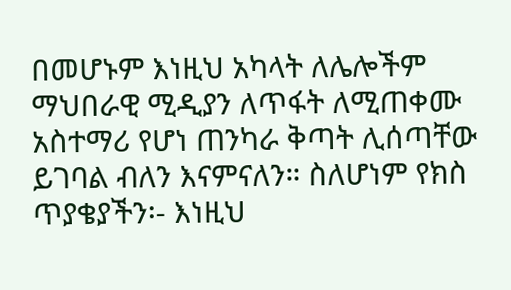በመሆኑም እነዚህ አካላት ለሌሎችም ማህበራዊ ሚዲያን ለጥፋት ለሚጠቀሙ አስተማሪ የሆነ ጠንካራ ቅጣት ሊሰጣቸው ይገባል ብለን እናምናለን። ስለሆነም የክስ ጥያቄያችን፡- እነዚህ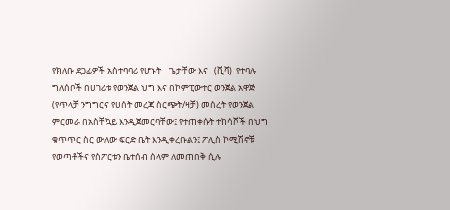የክለቡ ደጋፊዎች አስተባባሪ የሆኑት    ጌታቸው እና   (ቪቫ)  የተባሉ ግለሰቦች በሀገሪቱ የወንጀል ህግ እና በኮምፒውተር ወንጀል አዋጅ (የጥላቻ ንግግርና የሀሰት መረጃ ስርጭት/ዛቻ) መሰረት የወንጀል ምርመራ በአስቸኳይ እንዲጀመርባቸው፤ የተጠቀሱት ተከሳሾች በህግ ቁጥጥር ስር ውለው ፍርድ ቤት እንዲቀረቡልን፤ ፖሊስ ኮሚሽኖቹ የወጣቶችና የስፖርቱን ቤተሰብ ሰላም ለመጠበቅ ሲሉ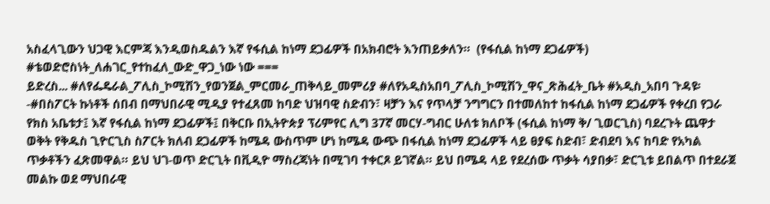አስፈላጊውን ህጋዊ እርምጃ እንዲወስዱልን እኛ የፋሲል ከነማ ደጋፊዎች በአክብሮት እንጠይቃለን።  (የፋሲል ከነማ ደጋፊዎች)  #ቴወድሮስነት_ለሐገር_የተከፈለ_ውድ_ዋጋ_ነው ነው ===
ይድረስ... #ለየፌዴራል_ፖሊስ_ኮሚሽን_የወንጀል_ምርመራ_ጠቅላይ_መምሪያ #ለየአዲስአበባ_ፖሊስ_ኮሚሽን_ዋና_ጽሕፈት_ቤት #አዲስ_አበባ ጉዳዩ፡-#በስፖርት ኩነቶች ሰበብ በማህበራዊ ሚዲያ የተፈጸመ ከባድ ህዝባዊ ስድብን፣ ዛቻን እና የጥላቻ ንግግርን በተመለከተ ከፋሲል ከነማ ደጋፊዎች የቀረበ የጋራ የክስ አቤቱታ፤ እኛ የፋሲል ከነማ ደጋፊዎች፤ በቅርቡ በኢትዮጵያ ፕሪምየር ሊግ 37ኛ መርሃ-ግብር ሁለቱ ክለቦች (ፋሲል ከነማ ቅ/ ጊወርጊስ) ባደረጉት ጨዋታ ወቅት የቅዱስ ጊዮርጊስ ስፖርት ክለብ ደጋፊዎች ከሜዳ ውስጥም ሆነ ከሜዳ ውጭ በፋሲል ከነማ ደጋፊዎች ላይ ፀያፍ ስድብ፣ ድብደባ እና ከባድ የአካል ጥቃቶችን ፈጽመዋል። ይህ ህገ-ወጥ ድርጊት በቪዲዮ ማስረጃነት በሚገባ ተቀርጾ ይገኛል። ይህ በሜዳ ላይ የደረሰው ጥቃት ሳያበቃ፣ ድርጊቱ ይበልጥ በተደራጀ መልኩ ወደ ማህበራዊ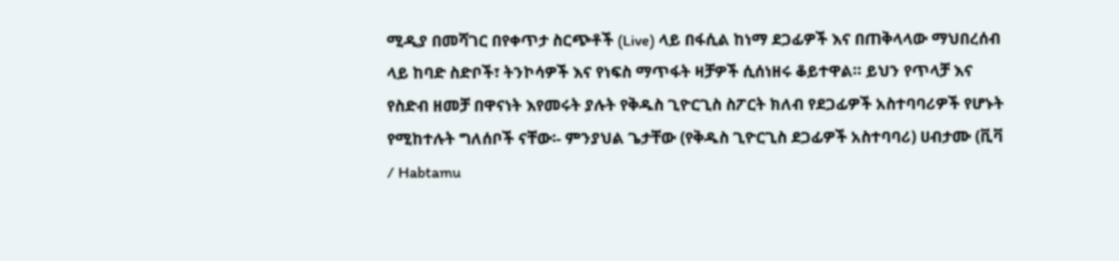ሚዲያ በመሻገር በየቀጥታ ስርጭቶች (Live) ላይ በፋሲል ከነማ ደጋፊዎች እና በጠቅላላው ማህበረሰብ ላይ ከባድ ስድቦች፣ ትንኮሳዎች እና የነፍስ ማጥፋት ዛቻዎች ሲሰነዘሩ ቆይተዋል። ይህን የጥላቻ እና የስድብ ዘመቻ በዋናነት እየመሩት ያሉት የቅዱስ ጊዮርጊስ ስፖርት ክለብ የደጋፊዎች አስተባባሪዎች የሆኑት የሚከተሉት ግለሰቦች ናቸው፡- ምንያህል ጌታቸው (የቅዱስ ጊዮርጊስ ደጋፊዎች አስተባባሪ) ሀብታሙ (ቪቫ / Habtamu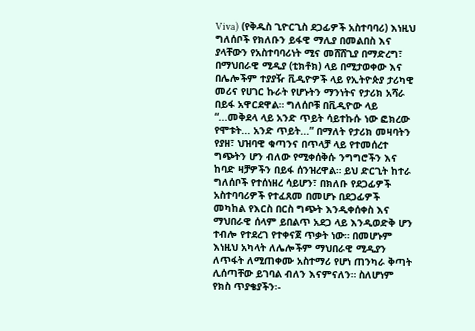Viva) (የቅዱስ ጊዮርጊስ ደጋፊዎች አስተባባሪ) እነዚህ ግለሰቦች የክለቡን ይፋዊ ማሊያ በመልበስ እና ያላቸውን የአስተባባሪነት ሚና መሸሸጊያ በማድረግ፣ በማህበራዊ ሚዲያ (ቲክቶክ) ላይ በሚታወቀው እና በሌሎችም ተያያዥ ቪዲዮዎች ላይ የኢትዮጵያ ታሪካዊ መሪና የሀገር ኩራት የሆኑትን ማንነትና የታሪክ አሻራ በይፋ አዋርደዋል። ግለሰቦቹ በቪዲዮው ላይ “...መቅደላ ላይ አንድ ጥይት ሳይተኩሱ ነው ፎክረው የሞቱት... አንድ ጥይት...” በማለት የታሪክ መዛባትን የያዘ፣ ህዝባዊ ቁጣንና በጥላቻ ላይ የተመሰረተ ግጭትን ሆን ብለው የሚቀሰቅሱ ንግግሮችን እና ከባድ ዛቻዎችን በይፋ ሰንዝረዋል። ይህ ድርጊት ከተራ ግለሰቦች የተሰነዘረ ሳይሆን፣ በክለቡ የደጋፊዎች አስተባባሪዎች የተፈጸመ በመሆኑ በደጋፊዎች መካከል የእርስ በርስ ግጭት እንዲቀሰቀስ እና ማህበራዊ ሰላም ይበልጥ አደጋ ላይ እንዲወድቅ ሆን ተብሎ የተደረገ የተቀናጀ ጥቃት ነው። በመሆኑም እነዚህ አካላት ለሌሎችም ማህበራዊ ሚዲያን ለጥፋት ለሚጠቀሙ አስተማሪ የሆነ ጠንካራ ቅጣት ሊሰጣቸው ይገባል ብለን እናምናለን። ስለሆነም የክስ ጥያቄያችን፡-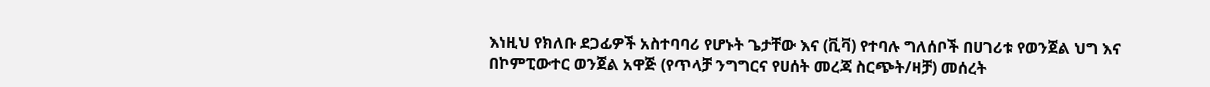እነዚህ የክለቡ ደጋፊዎች አስተባባሪ የሆኑት ጌታቸው እና (ቪቫ) የተባሉ ግለሰቦች በሀገሪቱ የወንጀል ህግ እና በኮምፒውተር ወንጀል አዋጅ (የጥላቻ ንግግርና የሀሰት መረጃ ስርጭት/ዛቻ) መሰረት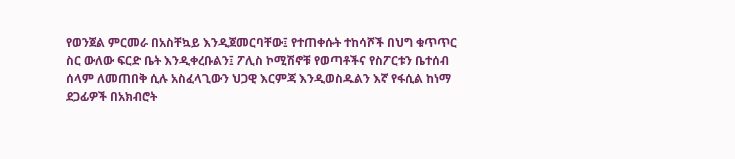የወንጀል ምርመራ በአስቸኳይ እንዲጀመርባቸው፤ የተጠቀሱት ተከሳሾች በህግ ቁጥጥር ስር ውለው ፍርድ ቤት እንዲቀረቡልን፤ ፖሊስ ኮሚሽኖቹ የወጣቶችና የስፖርቱን ቤተሰብ ሰላም ለመጠበቅ ሲሉ አስፈላጊውን ህጋዊ እርምጃ እንዲወስዱልን እኛ የፋሲል ከነማ ደጋፊዎች በአክብሮት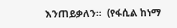እንጠይቃለን።  (የፋሲል ከነማ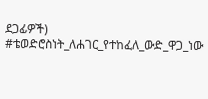ደጋፊዎች) #ቴወድሮስነት_ለሐገር_የተከፈለ_ውድ_ዋጋ_ነው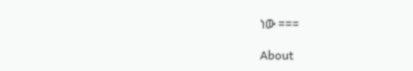ነው ===

About